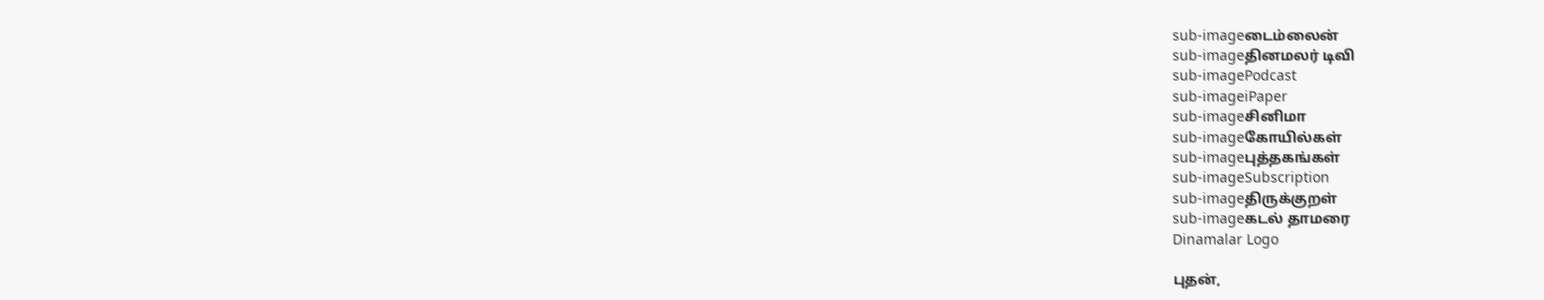sub-imageடைம்லைன்
sub-imageதினமலர் டிவி
sub-imagePodcast
sub-imageiPaper
sub-imageசினிமா
sub-imageகோயில்கள்
sub-imageபுத்தகங்கள்
sub-imageSubscription
sub-imageதிருக்குறள்
sub-imageகடல் தாமரை
Dinamalar Logo

புதன்,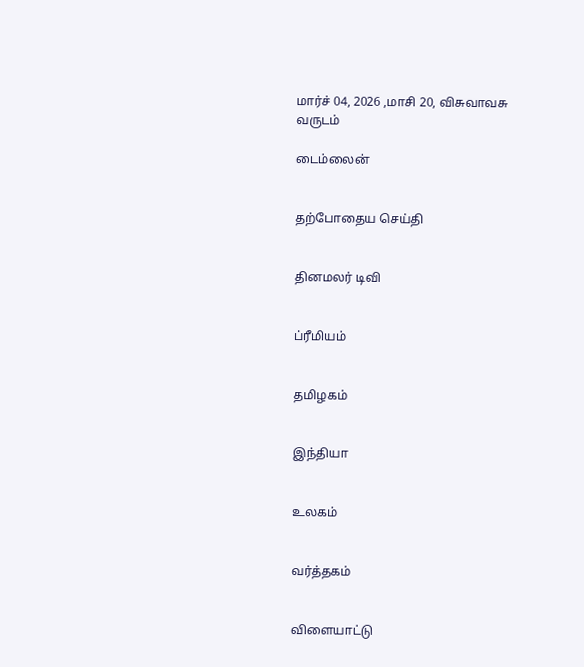மார்ச் 04, 2026 ,மாசி 20, விசுவாவசு வருடம்

டைம்லைன்


தற்போதைய செய்தி


தினமலர் டிவி


ப்ரீமியம்


தமிழகம்


இந்தியா


உலகம்


வர்த்தகம்


விளையாட்டு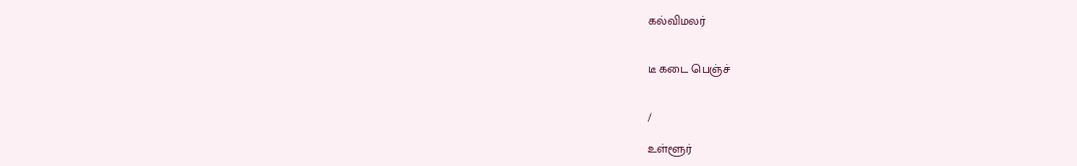கல்விமலர்


டீ கடை பெஞ்ச்


/

உள்ளூர்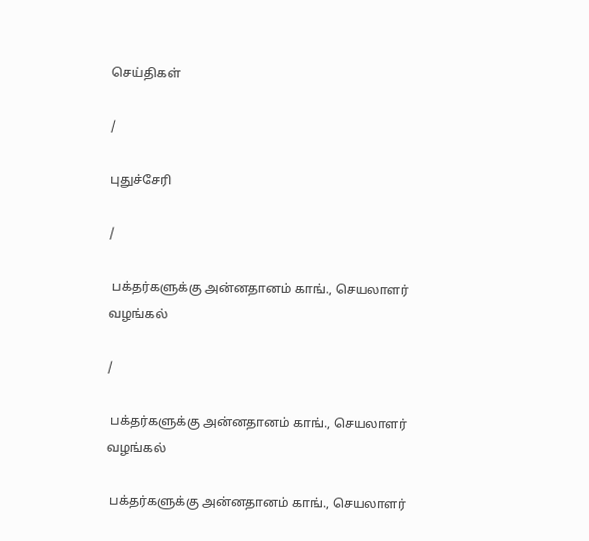செய்திகள்

/

புதுச்சேரி

/

 பக்தர்களுக்கு அன்னதானம் காங்., செயலாளர் வழங்கல்

/

 பக்தர்களுக்கு அன்னதானம் காங்., செயலாளர் வழங்கல்

 பக்தர்களுக்கு அன்னதானம் காங்., செயலாளர்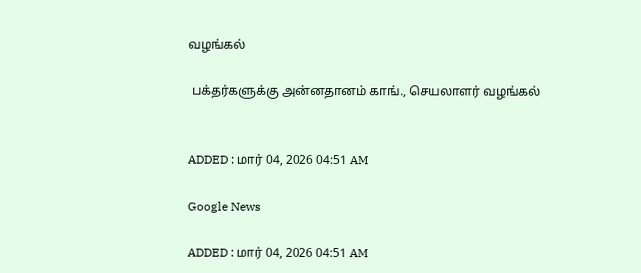வழங்கல்

 பக்தர்களுக்கு அன்னதானம் காங்., செயலாளர் வழங்கல்


ADDED : மார் 04, 2026 04:51 AM

Google News

ADDED : மார் 04, 2026 04:51 AM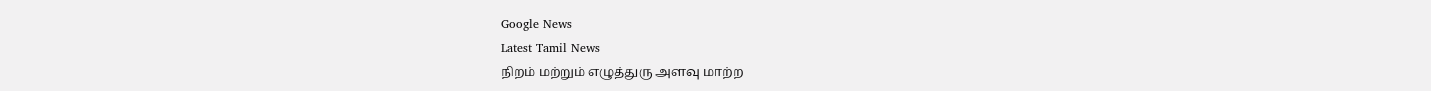Google News
Latest Tamil News
நிறம் மற்றும் எழுத்துரு அளவு மாற்ற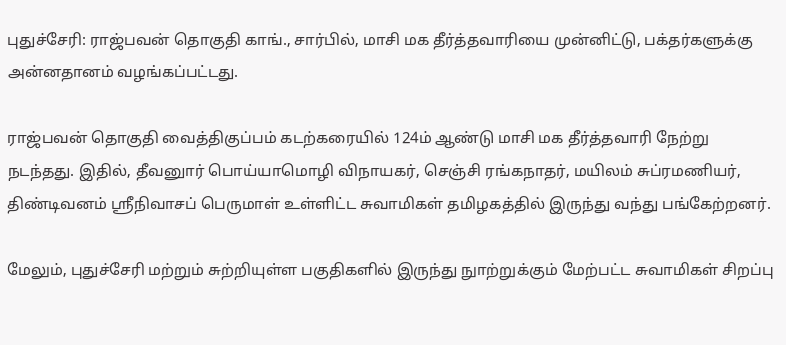புதுச்சேரி: ராஜ்பவன் தொகுதி காங்., சார்பில், மாசி மக தீர்த்தவாரியை முன்னிட்டு, பக்தர்களுக்கு அன்னதானம் வழங்கப்பட்டது.

ராஜ்பவன் தொகுதி வைத்திகுப்பம் கடற்கரையில் 124ம் ஆண்டு மாசி மக தீர்த்தவாரி நேற்று நடந்தது. இதில், தீவனுார் பொய்யாமொழி விநாயகர், செஞ்சி ரங்கநாதர், மயிலம் சுப்ரமணியர், திண்டிவனம் ஸ்ரீநிவாசப் பெருமாள் உள்ளிட்ட சுவாமிகள் தமிழகத்தில் இருந்து வந்து பங்கேற்றனர்.

மேலும், புதுச்சேரி மற்றும் சுற்றியுள்ள பகுதிகளில் இருந்து நுாற்றுக்கும் மேற்பட்ட சுவாமிகள் சிறப்பு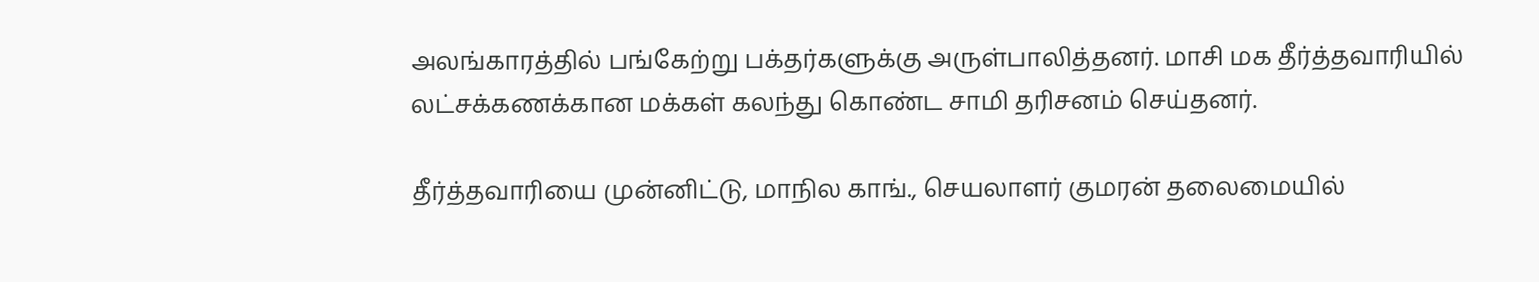அலங்காரத்தில் பங்கேற்று பக்தர்களுக்கு அருள்பாலித்தனர். மாசி மக தீர்த்தவாரியில் லட்சக்கணக்கான மக்கள் கலந்து கொண்ட சாமி தரிசனம் செய்தனர்.

தீர்த்தவாரியை முன்னிட்டு, மாநில காங்., செயலாளர் குமரன் தலைமையில்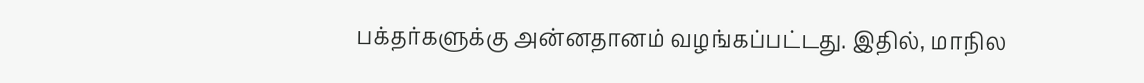பக்தர்களுக்கு அன்னதானம் வழங்கப்பட்டது. இதில், மாநில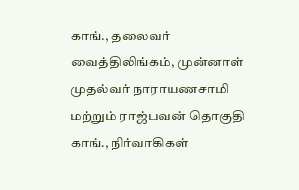காங்., தலைவர் வைத்திலிங்கம், முன்னாள் முதல்வர் நாராயணசாமி மற்றும் ராஜ்பவன் தொகுதி காங்., நிர்வாகிகள்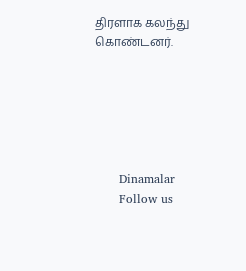திரளாக கலந்து கொண்டனர்.






      Dinamalar
      Follow us